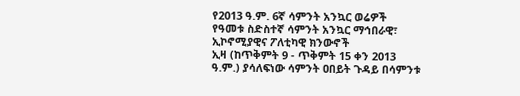የ2013 ዓ.ም. 6ኛ ሳምንት አንኳር ወሬዎች
የዓመቱ ስድስተኛ ሳምንት አንኳር ማኅበራዊ፣ ኢኮኖሚያዊና ፖለቲካዊ ክንውኖች
ኢዛ (ከጥቅምት 9 - ጥቅምት 15 ቀን 2013 ዓ.ም.) ያሳለፍነው ሳምንት ዐበይት ጉዳይ በሳምንቱ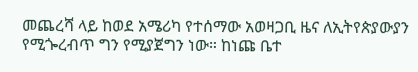መጨረሻ ላይ ከወደ አሜሪካ የተሰማው አወዛጋቢ ዜና ለኢትየጵያውያን የሚጐረብጥ ግን የሚያጀግን ነው። ከነጩ ቤተ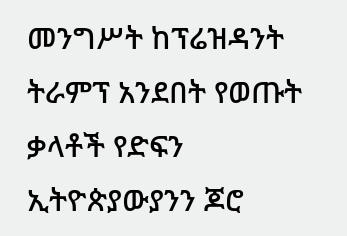መንግሥት ከፕሬዝዳንት ትራምፕ አንደበት የወጡት ቃላቶች የድፍን ኢትዮጵያውያንን ጆሮ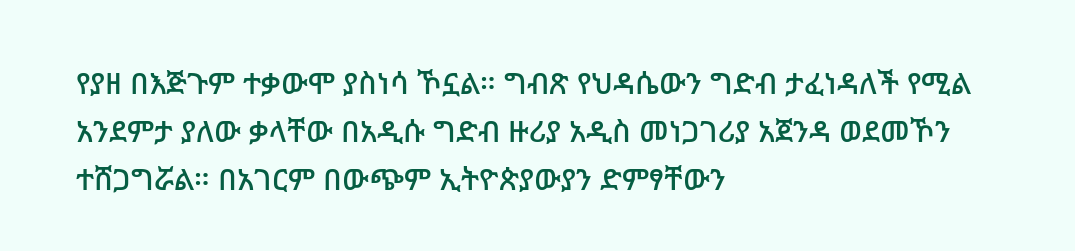የያዘ በእጅጉም ተቃውሞ ያስነሳ ኾኗል። ግብጽ የህዳሴውን ግድብ ታፈነዳለች የሚል አንደምታ ያለው ቃላቸው በአዲሱ ግድብ ዙሪያ አዲስ መነጋገሪያ አጀንዳ ወደመኾን ተሸጋግሯል። በአገርም በውጭም ኢትዮጵያውያን ድምፃቸውን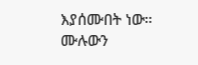እያሰሙበት ነው።
ሙሉውን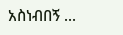አስነብበኝ ...